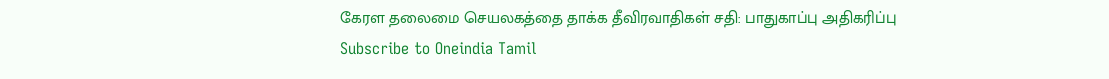கேரள தலைமை செயலகத்தை தாக்க தீவிரவாதிகள் சதி: பாதுகாப்பு அதிகரிப்பு
Subscribe to Oneindia Tamil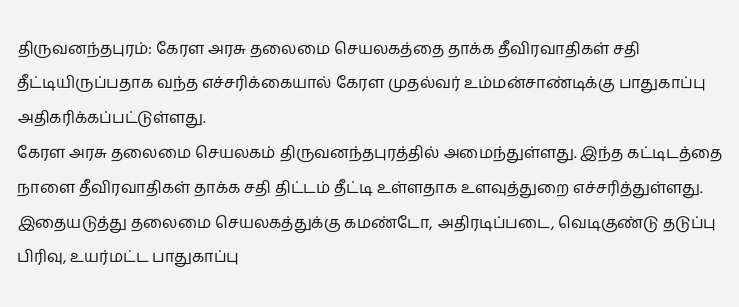திருவனந்தபுரம்: கேரள அரசு தலைமை செயலகத்தை தாக்க தீவிரவாதிகள் சதி தீட்டியிருப்பதாக வந்த எச்சரிக்கையால் கேரள முதல்வர் உம்மன்சாண்டிக்கு பாதுகாப்பு அதிகரிக்கப்பட்டுள்ளது.
கேரள அரசு தலைமை செயலகம் திருவனந்தபுரத்தில் அமைந்துள்ளது. இந்த கட்டிடத்தை நாளை தீவிரவாதிகள் தாக்க சதி திட்டம் தீட்டி உள்ளதாக உளவுத்துறை எச்சரித்துள்ளது.
இதையடுத்து தலைமை செயலகத்துக்கு கமண்டோ, அதிரடிப்படை, வெடிகுண்டு தடுப்பு பிரிவு, உயர்மட்ட பாதுகாப்பு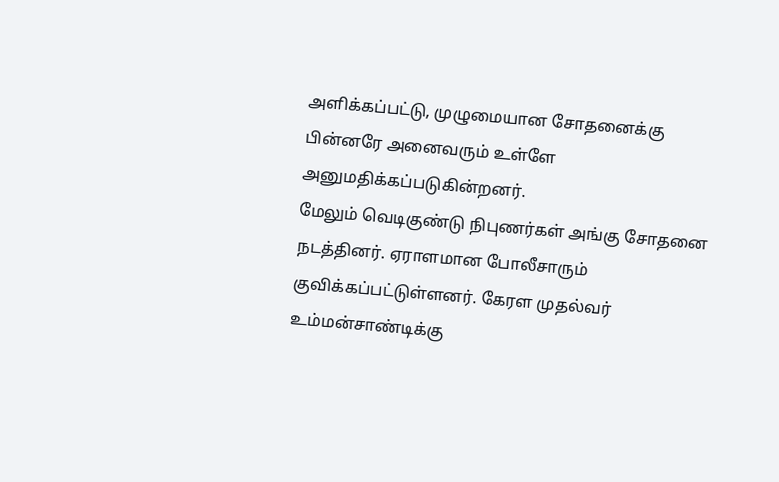அளிக்கப்பட்டு, முழுமையான சோதனைக்கு பின்னரே அனைவரும் உள்ளே அனுமதிக்கப்படுகின்றனர்.
மேலும் வெடிகுண்டு நிபுணர்கள் அங்கு சோதனை நடத்தினர். ஏராளமான போலீசாரும் குவிக்கப்பட்டுள்ளனர். கேரள முதல்வர் உம்மன்சாண்டிக்கு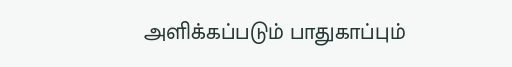அளிக்கப்படும் பாதுகாப்பும்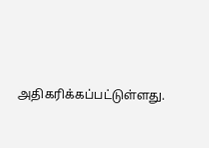அதிகரிக்கப்பட்டுள்ளது.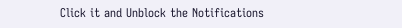Click it and Unblock the Notifications